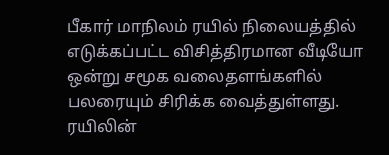பீகார் மாநிலம் ரயில் நிலையத்தில் எடுக்கப்பட்ட விசித்திரமான வீடியோ ஒன்று சமூக வலைதளங்களில் பலரையும் சிரிக்க வைத்துள்ளது. ரயிலின்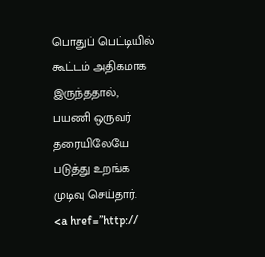பொதுப் பெட்டியில் கூட்டம் அதிகமாக இருந்ததால், பயணி ஒருவர் தரையிலேயே படுத்து உறங்க முடிவு செய்தார்.
<a href=”http://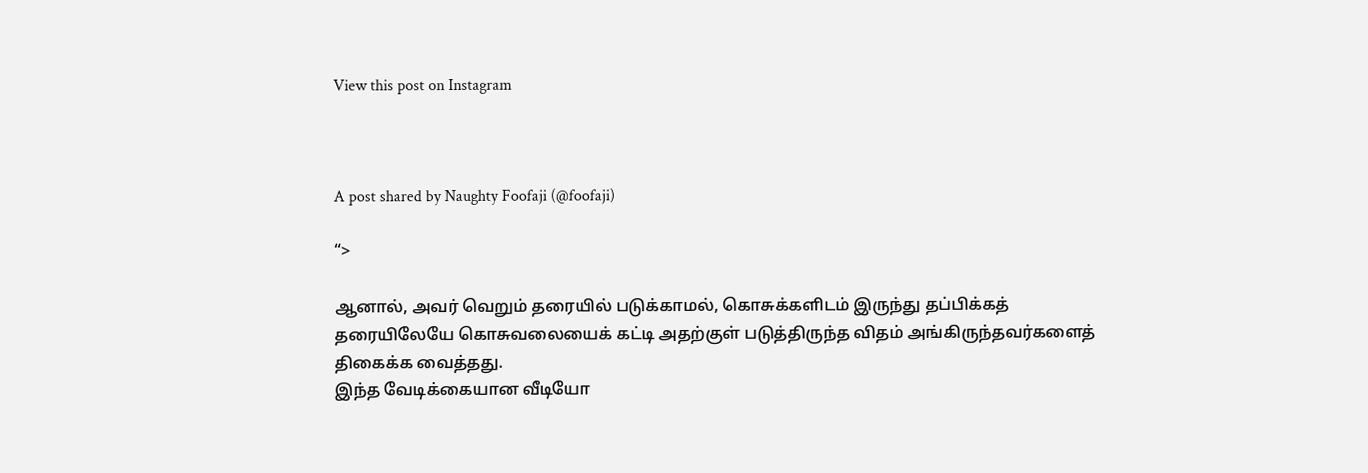View this post on Instagram



A post shared by Naughty Foofaji (@foofaji)

“>

ஆனால், அவர் வெறும் தரையில் படுக்காமல், கொசுக்களிடம் இருந்து தப்பிக்கத் தரையிலேயே கொசுவலையைக் கட்டி அதற்குள் படுத்திருந்த விதம் அங்கிருந்தவர்களைத் திகைக்க வைத்தது.
இந்த வேடிக்கையான வீடியோ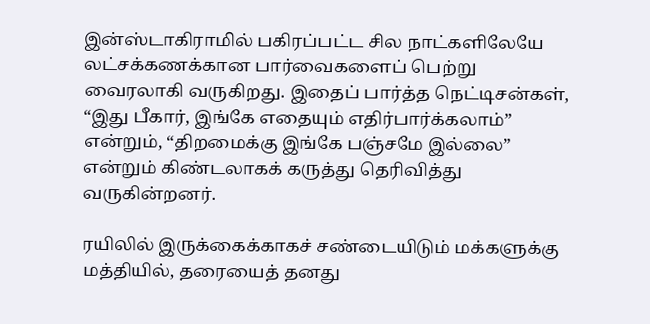இன்ஸ்டாகிராமில் பகிரப்பட்ட சில நாட்களிலேயே லட்சக்கணக்கான பார்வைகளைப் பெற்று வைரலாகி வருகிறது. இதைப் பார்த்த நெட்டிசன்கள், “இது பீகார், இங்கே எதையும் எதிர்பார்க்கலாம்” என்றும், “திறமைக்கு இங்கே பஞ்சமே இல்லை” என்றும் கிண்டலாகக் கருத்து தெரிவித்து வருகின்றனர்.

ரயிலில் இருக்கைக்காகச் சண்டையிடும் மக்களுக்கு மத்தியில், தரையைத் தனது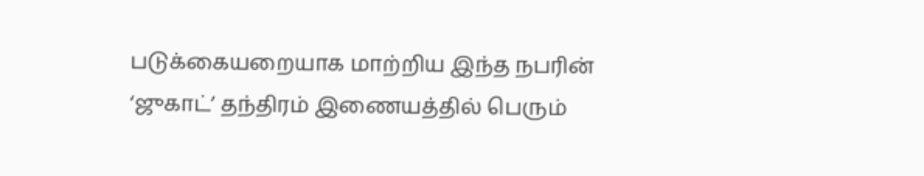படுக்கையறையாக மாற்றிய இந்த நபரின் ‘ஜுகாட்’ தந்திரம் இணையத்தில் பெரும்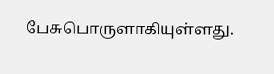பேசுபொருளாகியுள்ளது.